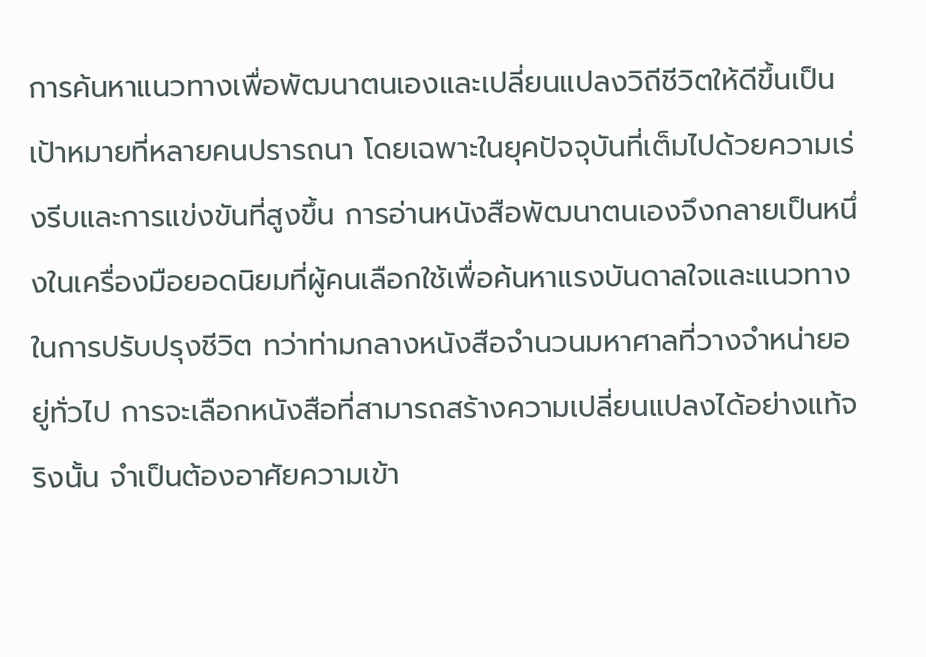การค้นหาแนวทางเพื่อพัฒนาตนเองและเปลี่ยนแปลงวิถีชีวิตให้ดีขึ้นเป็นเป้าหมายที่หลายคนปรารถนา โดยเฉพาะในยุคปัจจุบันที่เต็มไปด้วยความเร่งรีบและการแข่งขันที่สูงขึ้น การอ่านหนังสือพัฒนาตนเองจึงกลายเป็นหนึ่งในเครื่องมือยอดนิยมที่ผู้คนเลือกใช้เพื่อค้นหาแรงบันดาลใจและแนวทางในการปรับปรุงชีวิต ทว่าท่ามกลางหนังสือจำนวนมหาศาลที่วางจำหน่ายอยู่ทั่วไป การจะเลือกหนังสือที่สามารถสร้างความเปลี่ยนแปลงได้อย่างแท้จริงนั้น จำเป็นต้องอาศัยความเข้า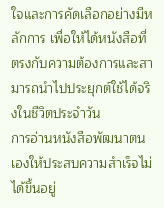ใจและการคัดเลือกอย่างมีหลักการ เพื่อให้ได้หนังสือที่ตรงกับความต้องการและสามารถนำไปประยุกต์ใช้ได้จริงในชีวิตประจำวัน
การอ่านหนังสือพัฒนาตนเองให้ประสบความสำเร็จไม่ได้ขึ้นอยู่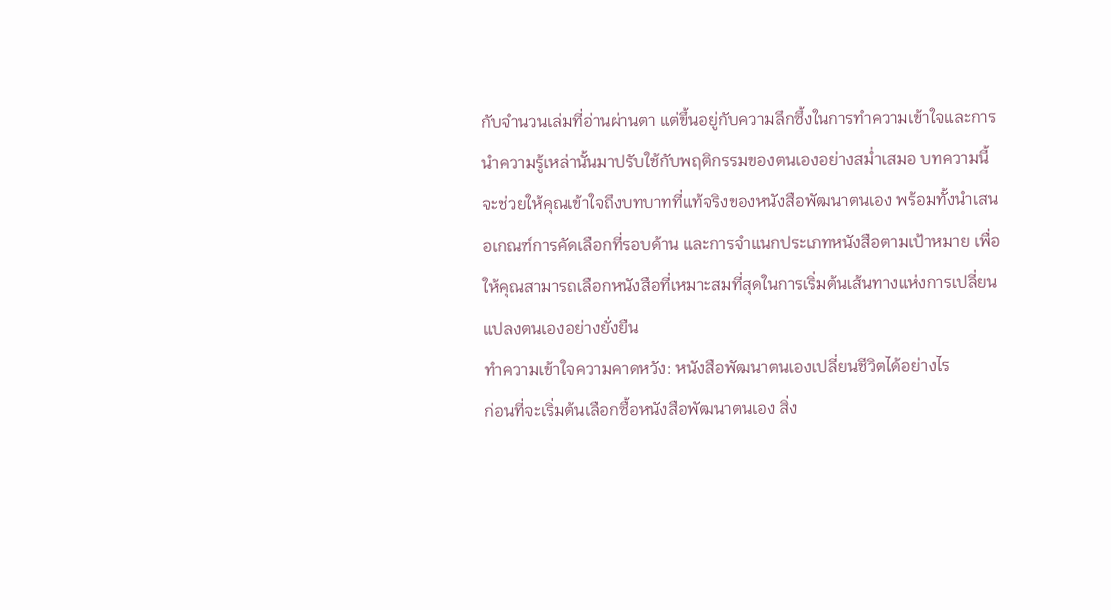กับจำนวนเล่มที่อ่านผ่านตา แต่ขึ้นอยู่กับความลึกซึ้งในการทำความเข้าใจและการนำความรู้เหล่านั้นมาปรับใช้กับพฤติกรรมของตนเองอย่างสม่ำเสมอ บทความนี้จะช่วยให้คุณเข้าใจถึงบทบาทที่แท้จริงของหนังสือพัฒนาตนเอง พร้อมทั้งนำเสนอเกณฑ์การคัดเลือกที่รอบด้าน และการจำแนกประเภทหนังสือตามเป้าหมาย เพื่อให้คุณสามารถเลือกหนังสือที่เหมาะสมที่สุดในการเริ่มต้นเส้นทางแห่งการเปลี่ยนแปลงตนเองอย่างยั่งยืน
ทำความเข้าใจความคาดหวัง: หนังสือพัฒนาตนเองเปลี่ยนชีวิตได้อย่างไร
ก่อนที่จะเริ่มต้นเลือกซื้อหนังสือพัฒนาตนเอง สิ่ง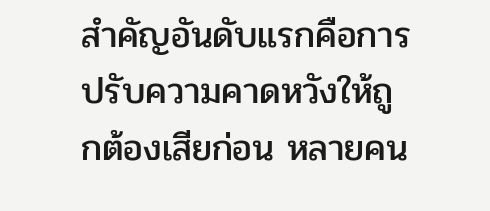สำคัญอันดับแรกคือการปรับความคาดหวังให้ถูกต้องเสียก่อน หลายคน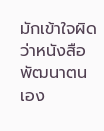มักเข้าใจผิดว่าหนังสือพัฒนาตนเอง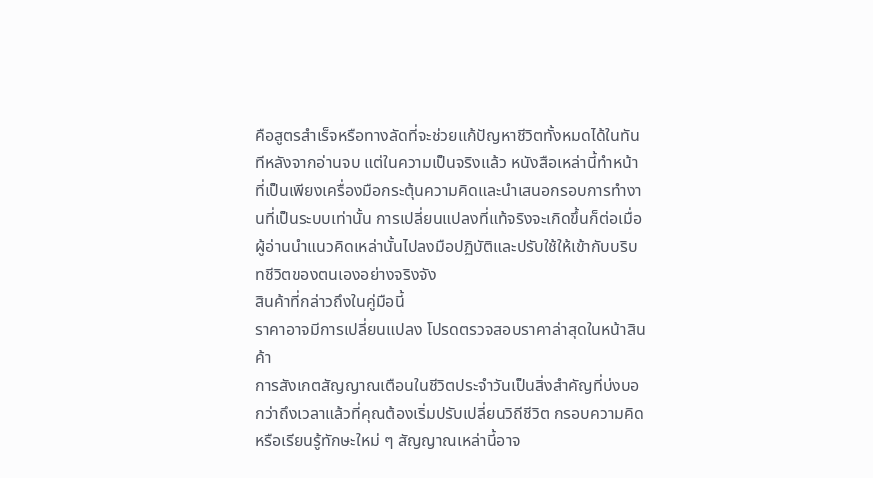คือสูตรสำเร็จหรือทางลัดที่จะช่วยแก้ปัญหาชีวิตทั้งหมดได้ในทันทีหลังจากอ่านจบ แต่ในความเป็นจริงแล้ว หนังสือเหล่านี้ทำหน้าที่เป็นเพียงเครื่องมือกระตุ้นความคิดและนำเสนอกรอบการทำงานที่เป็นระบบเท่านั้น การเปลี่ยนแปลงที่แท้จริงจะเกิดขึ้นก็ต่อเมื่อผู้อ่านนำแนวคิดเหล่านั้นไปลงมือปฏิบัติและปรับใช้ให้เข้ากับบริบทชีวิตของตนเองอย่างจริงจัง
สินค้าที่กล่าวถึงในคู่มือนี้
ราคาอาจมีการเปลี่ยนแปลง โปรดตรวจสอบราคาล่าสุดในหน้าสินค้า
การสังเกตสัญญาณเตือนในชีวิตประจำวันเป็นสิ่งสำคัญที่บ่งบอกว่าถึงเวลาแล้วที่คุณต้องเริ่มปรับเปลี่ยนวิถีชีวิต กรอบความคิด หรือเรียนรู้ทักษะใหม่ ๆ สัญญาณเหล่านี้อาจ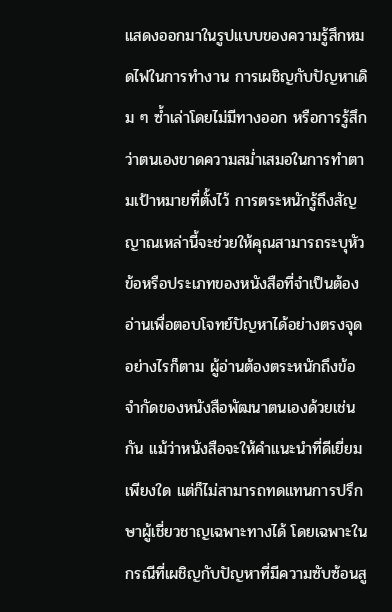แสดงออกมาในรูปแบบของความรู้สึกหมดไฟในการทำงาน การเผชิญกับปัญหาเดิม ๆ ซ้ำเล่าโดยไม่มีทางออก หรือการรู้สึกว่าตนเองขาดความสม่ำเสมอในการทำตามเป้าหมายที่ตั้งไว้ การตระหนักรู้ถึงสัญญาณเหล่านี้จะช่วยให้คุณสามารถระบุหัวข้อหรือประเภทของหนังสือที่จำเป็นต้องอ่านเพื่อตอบโจทย์ปัญหาได้อย่างตรงจุด
อย่างไรก็ตาม ผู้อ่านต้องตระหนักถึงข้อจำกัดของหนังสือพัฒนาตนเองด้วยเช่นกัน แม้ว่าหนังสือจะให้คำแนะนำที่ดีเยี่ยมเพียงใด แต่ก็ไม่สามารถทดแทนการปรึกษาผู้เชี่ยวชาญเฉพาะทางได้ โดยเฉพาะในกรณีที่เผชิญกับปัญหาที่มีความซับซ้อนสู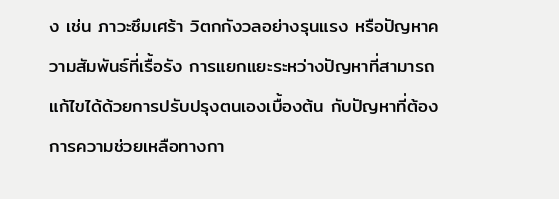ง เช่น ภาวะซึมเศร้า วิตกกังวลอย่างรุนแรง หรือปัญหาความสัมพันธ์ที่เรื้อรัง การแยกแยะระหว่างปัญหาที่สามารถแก้ไขได้ด้วยการปรับปรุงตนเองเบื้องต้น กับปัญหาที่ต้องการความช่วยเหลือทางกา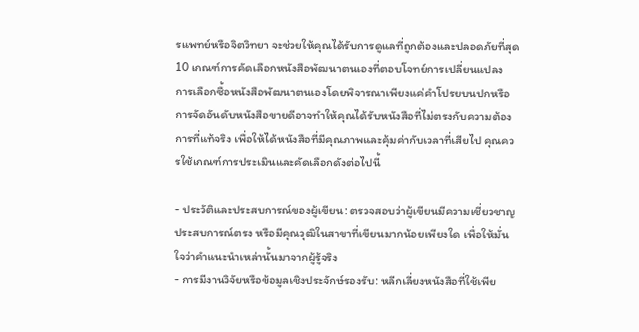รแพทย์หรือจิตวิทยา จะช่วยให้คุณได้รับการดูแลที่ถูกต้องและปลอดภัยที่สุด
10 เกณฑ์การคัดเลือกหนังสือพัฒนาตนเองที่ตอบโจทย์การเปลี่ยนแปลง
การเลือกซื้อหนังสือพัฒนาตนเองโดยพิจารณาเพียงแค่คำโปรยบนปกหรือการจัดอันดับหนังสือขายดีอาจทำให้คุณได้รับหนังสือที่ไม่ตรงกับความต้องการที่แท้จริง เพื่อให้ได้หนังสือที่มีคุณภาพและคุ้มค่ากับเวลาที่เสียไป คุณควรใช้เกณฑ์การประเมินและคัดเลือกดังต่อไปนี้

- ประวัติและประสบการณ์ของผู้เขียน: ตรวจสอบว่าผู้เขียนมีความเชี่ยวชาญ ประสบการณ์ตรง หรือมีคุณวุฒิในสาขาที่เขียนมากน้อยเพียงใด เพื่อให้มั่นใจว่าคำแนะนำเหล่านั้นมาจากผู้รู้จริง
- การมีงานวิจัยหรือข้อมูลเชิงประจักษ์รองรับ: หลีกเลี่ยงหนังสือที่ใช้เพีย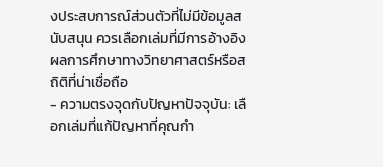งประสบการณ์ส่วนตัวที่ไม่มีข้อมูลสนับสนุน ควรเลือกเล่มที่มีการอ้างอิงผลการศึกษาทางวิทยาศาสตร์หรือสถิติที่น่าเชื่อถือ
- ความตรงจุดกับปัญหาปัจจุบัน: เลือกเล่มที่แก้ปัญหาที่คุณกำ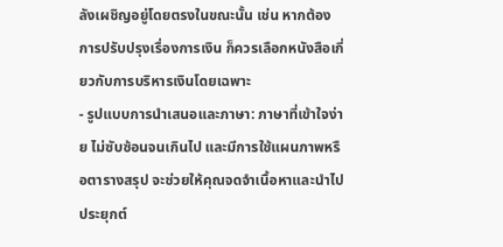ลังเผชิญอยู่โดยตรงในขณะนั้น เช่น หากต้องการปรับปรุงเรื่องการเงิน ก็ควรเลือกหนังสือเกี่ยวกับการบริหารเงินโดยเฉพาะ
- รูปแบบการนำเสนอและภาษา: ภาษาที่เข้าใจง่าย ไม่ซับซ้อนจนเกินไป และมีการใช้แผนภาพหรือตารางสรุป จะช่วยให้คุณจดจำเนื้อหาและนำไปประยุกต์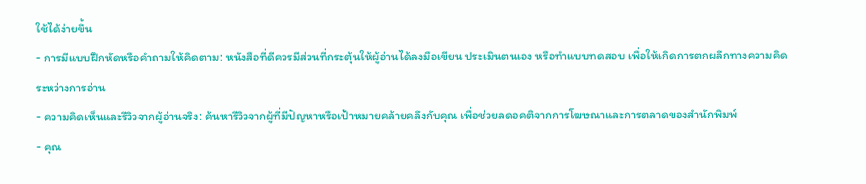ใช้ได้ง่ายขึ้น
- การมีแบบฝึกหัดหรือคำถามให้คิดตาม: หนังสือที่ดีควรมีส่วนที่กระตุ้นให้ผู้อ่านได้ลงมือเขียน ประเมินตนเอง หรือทำแบบทดสอบ เพื่อให้เกิดการตกผลึกทางความคิดระหว่างการอ่าน
- ความคิดเห็นและรีวิวจากผู้อ่านจริง: ค้นหารีวิวจากผู้ที่มีปัญหาหรือเป้าหมายคล้ายคลึงกับคุณ เพื่อช่วยลดอคติจากการโฆษณาและการตลาดของสำนักพิมพ์
- คุณ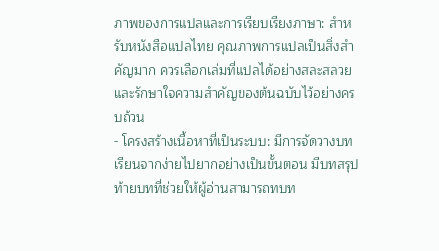ภาพของการแปลและการเรียบเรียงภาษา: สำหรับหนังสือแปลไทย คุณภาพการแปลเป็นสิ่งสำคัญมาก ควรเลือกเล่มที่แปลได้อย่างสละสลวยและรักษาใจความสำคัญของต้นฉบับไว้อย่างครบถ้วน
- โครงสร้างเนื้อหาที่เป็นระบบ: มีการจัดวางบทเรียนจากง่ายไปยากอย่างเป็นขั้นตอน มีบทสรุปท้ายบทที่ช่วยให้ผู้อ่านสามารถทบท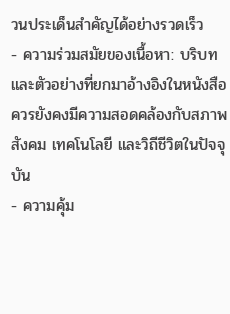วนประเด็นสำคัญได้อย่างรวดเร็ว
- ความร่วมสมัยของเนื้อหา: บริบทและตัวอย่างที่ยกมาอ้างอิงในหนังสือควรยังคงมีความสอดคล้องกับสภาพสังคม เทคโนโลยี และวิถีชีวิตในปัจจุบัน
- ความคุ้ม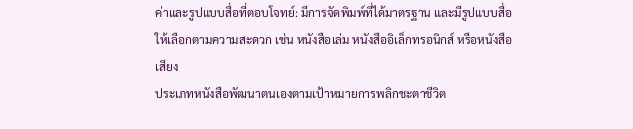ค่าและรูปแบบสื่อที่ตอบโจทย์: มีการจัดพิมพ์ที่ได้มาตรฐาน และมีรูปแบบสื่อให้เลือกตามความสะดวก เช่น หนังสือเล่ม หนังสืออิเล็กทรอนิกส์ หรือหนังสือเสียง
ประเภทหนังสือพัฒนาตนเองตามเป้าหมายการพลิกชะตาชีวิต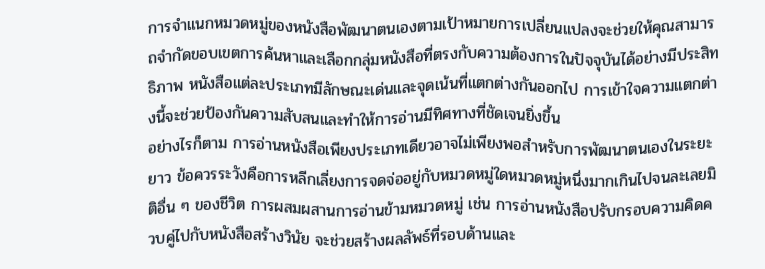การจำแนกหมวดหมู่ของหนังสือพัฒนาตนเองตามเป้าหมายการเปลี่ยนแปลงจะช่วยให้คุณสามารถจำกัดขอบเขตการค้นหาและเลือกกลุ่มหนังสือที่ตรงกับความต้องการในปัจจุบันได้อย่างมีประสิทธิภาพ หนังสือแต่ละประเภทมีลักษณะเด่นและจุดเน้นที่แตกต่างกันออกไป การเข้าใจความแตกต่างนี้จะช่วยป้องกันความสับสนและทำให้การอ่านมีทิศทางที่ชัดเจนยิ่งขึ้น
อย่างไรก็ตาม การอ่านหนังสือเพียงประเภทเดียวอาจไม่เพียงพอสำหรับการพัฒนาตนเองในระยะยาว ข้อควรระวังคือการหลีกเลี่ยงการจดจ่ออยู่กับหมวดหมู่ใดหมวดหมู่หนึ่งมากเกินไปจนละเลยมิติอื่น ๆ ของชีวิต การผสมผสานการอ่านข้ามหมวดหมู่ เช่น การอ่านหนังสือปรับกรอบความคิดควบคู่ไปกับหนังสือสร้างวินัย จะช่วยสร้างผลลัพธ์ที่รอบด้านและ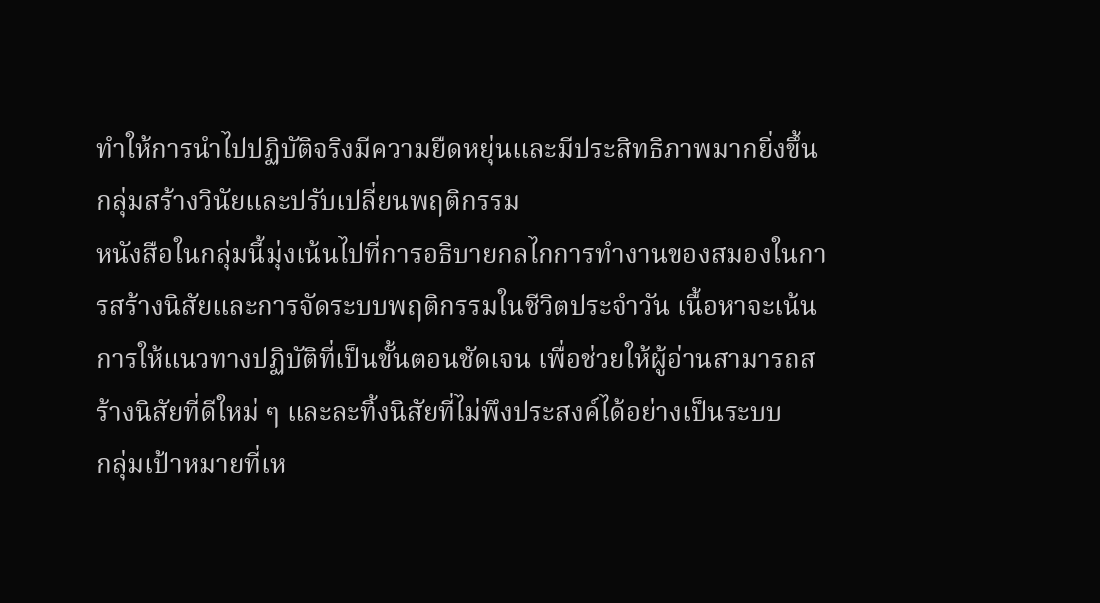ทำให้การนำไปปฏิบัติจริงมีความยืดหยุ่นและมีประสิทธิภาพมากยิ่งขึ้น
กลุ่มสร้างวินัยและปรับเปลี่ยนพฤติกรรม
หนังสือในกลุ่มนี้มุ่งเน้นไปที่การอธิบายกลไกการทำงานของสมองในการสร้างนิสัยและการจัดระบบพฤติกรรมในชีวิตประจำวัน เนื้อหาจะเน้นการให้แนวทางปฏิบัติที่เป็นขั้นตอนชัดเจน เพื่อช่วยให้ผู้อ่านสามารถสร้างนิสัยที่ดีใหม่ ๆ และละทิ้งนิสัยที่ไม่พึงประสงค์ได้อย่างเป็นระบบ
กลุ่มเป้าหมายที่เห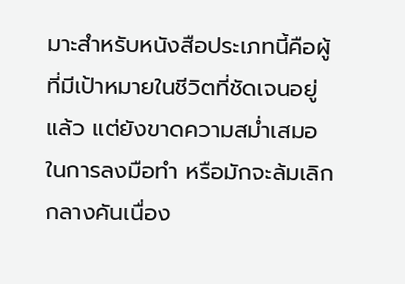มาะสำหรับหนังสือประเภทนี้คือผู้ที่มีเป้าหมายในชีวิตที่ชัดเจนอยู่แล้ว แต่ยังขาดความสม่ำเสมอในการลงมือทำ หรือมักจะล้มเลิกกลางคันเนื่อง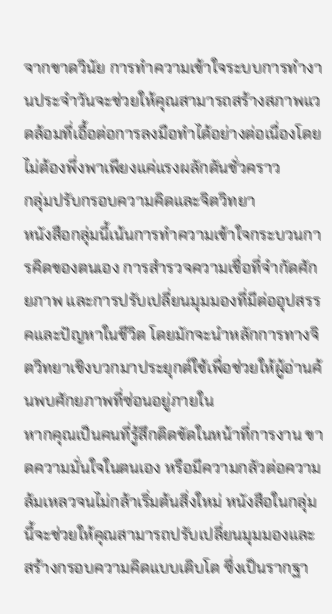จากขาดวินัย การทำความเข้าใจระบบการทำงานประจำวันจะช่วยให้คุณสามารถสร้างสภาพแวดล้อมที่เอื้อต่อการลงมือทำได้อย่างต่อเนื่องโดยไม่ต้องพึ่งพาเพียงแค่แรงผลักดันชั่วคราว
กลุ่มปรับกรอบความคิดและจิตวิทยา
หนังสือกลุ่มนี้เน้นการทำความเข้าใจกระบวนการคิดของตนเอง การสำรวจความเชื่อที่จำกัดศักยภาพ และการปรับเปลี่ยนมุมมองที่มีต่ออุปสรรคและปัญหาในชีวิต โดยมักจะนำหลักการทางจิตวิทยาเชิงบวกมาประยุกต์ใช้เพื่อช่วยให้ผู้อ่านค้นพบศักยภาพที่ซ่อนอยู่ภายใน
หากคุณเป็นคนที่รู้สึกติดขัดในหน้าที่การงาน ขาดความมั่นใจในตนเอง หรือมีความกลัวต่อความล้มเหลวจนไม่กล้าเริ่มต้นสิ่งใหม่ หนังสือในกลุ่มนี้จะช่วยให้คุณสามารถปรับเปลี่ยนมุมมองและสร้างกรอบความคิดแบบเติบโต ซึ่งเป็นรากฐา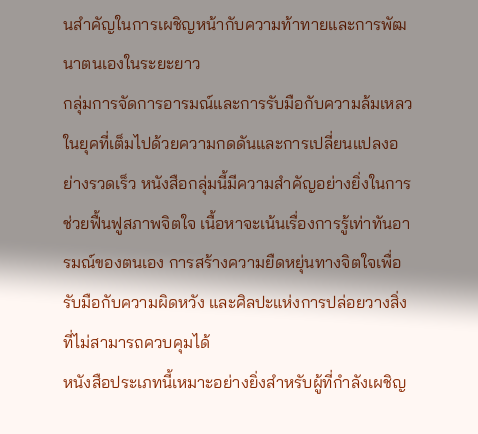นสำคัญในการเผชิญหน้ากับความท้าทายและการพัฒนาตนเองในระยะยาว
กลุ่มการจัดการอารมณ์และการรับมือกับความล้มเหลว
ในยุคที่เต็มไปด้วยความกดดันและการเปลี่ยนแปลงอย่างรวดเร็ว หนังสือกลุ่มนี้มีความสำคัญอย่างยิ่งในการช่วยฟื้นฟูสภาพจิตใจ เนื้อหาจะเน้นเรื่องการรู้เท่าทันอารมณ์ของตนเอง การสร้างความยืดหยุ่นทางจิตใจเพื่อรับมือกับความผิดหวัง และศิลปะแห่งการปล่อยวางสิ่งที่ไม่สามารถควบคุมได้
หนังสือประเภทนี้เหมาะอย่างยิ่งสำหรับผู้ที่กำลังเผชิญ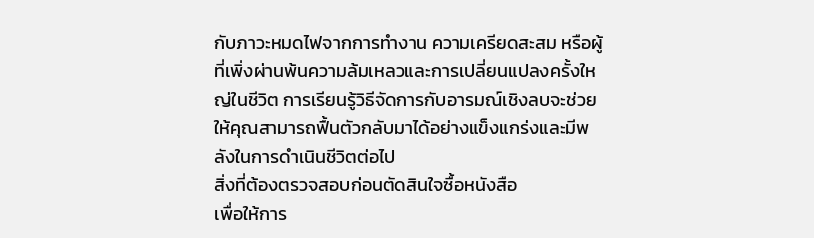กับภาวะหมดไฟจากการทำงาน ความเครียดสะสม หรือผู้ที่เพิ่งผ่านพ้นความล้มเหลวและการเปลี่ยนแปลงครั้งใหญ่ในชีวิต การเรียนรู้วิธีจัดการกับอารมณ์เชิงลบจะช่วยให้คุณสามารถฟื้นตัวกลับมาได้อย่างแข็งแกร่งและมีพลังในการดำเนินชีวิตต่อไป
สิ่งที่ต้องตรวจสอบก่อนตัดสินใจซื้อหนังสือ
เพื่อให้การ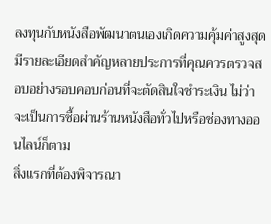ลงทุนกับหนังสือพัฒนาตนเองเกิดความคุ้มค่าสูงสุด มีรายละเอียดสำคัญหลายประการที่คุณควรตรวจสอบอย่างรอบคอบก่อนที่จะตัดสินใจชำระเงิน ไม่ว่าจะเป็นการซื้อผ่านร้านหนังสือทั่วไปหรือช่องทางออนไลน์ก็ตาม
สิ่งแรกที่ต้องพิจารณา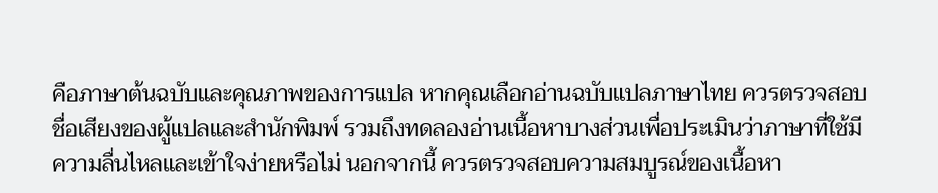คือภาษาต้นฉบับและคุณภาพของการแปล หากคุณเลือกอ่านฉบับแปลภาษาไทย ควรตรวจสอบชื่อเสียงของผู้แปลและสำนักพิมพ์ รวมถึงทดลองอ่านเนื้อหาบางส่วนเพื่อประเมินว่าภาษาที่ใช้มีความลื่นไหลและเข้าใจง่ายหรือไม่ นอกจากนี้ ควรตรวจสอบความสมบูรณ์ของเนื้อหา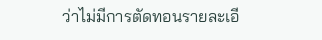ว่าไม่มีการตัดทอนรายละเอี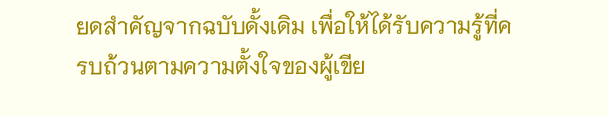ยดสำคัญจากฉบับดั้งเดิม เพื่อให้ได้รับความรู้ที่ครบถ้วนตามความตั้งใจของผู้เขีย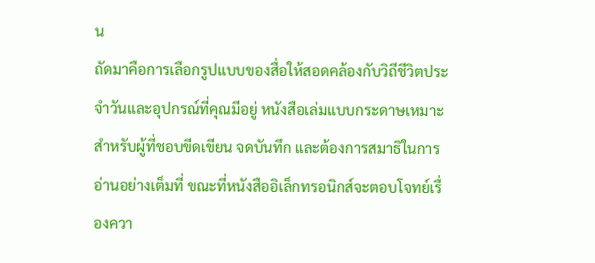น
ถัดมาคือการเลือกรูปแบบของสื่อให้สอดคล้องกับวิถีชีวิตประจำวันและอุปกรณ์ที่คุณมีอยู่ หนังสือเล่มแบบกระดาษเหมาะสำหรับผู้ที่ชอบขีดเขียน จดบันทึก และต้องการสมาธิในการอ่านอย่างเต็มที่ ขณะที่หนังสืออิเล็กทรอนิกส์จะตอบโจทย์เรื่องควา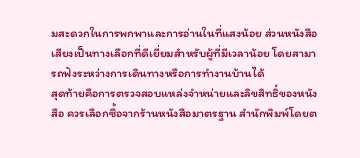มสะดวกในการพกพาและการอ่านในที่แสงน้อย ส่วนหนังสือเสียงเป็นทางเลือกที่ดีเยี่ยมสำหรับผู้ที่มีเวลาน้อย โดยสามารถฟังระหว่างการเดินทางหรือการทำงานบ้านได้
สุดท้ายคือการตรวจสอบแหล่งจำหน่ายและลิขสิทธิ์ของหนังสือ ควรเลือกซื้อจากร้านหนังสือมาตรฐาน สำนักพิมพ์โดยต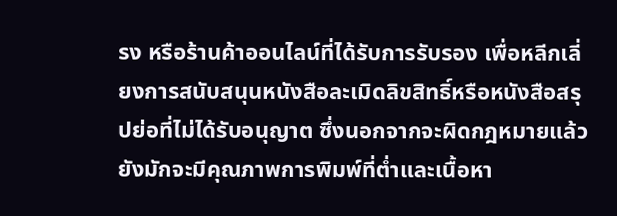รง หรือร้านค้าออนไลน์ที่ได้รับการรับรอง เพื่อหลีกเลี่ยงการสนับสนุนหนังสือละเมิดลิขสิทธิ์หรือหนังสือสรุปย่อที่ไม่ได้รับอนุญาต ซึ่งนอกจากจะผิดกฎหมายแล้ว ยังมักจะมีคุณภาพการพิมพ์ที่ต่ำและเนื้อหา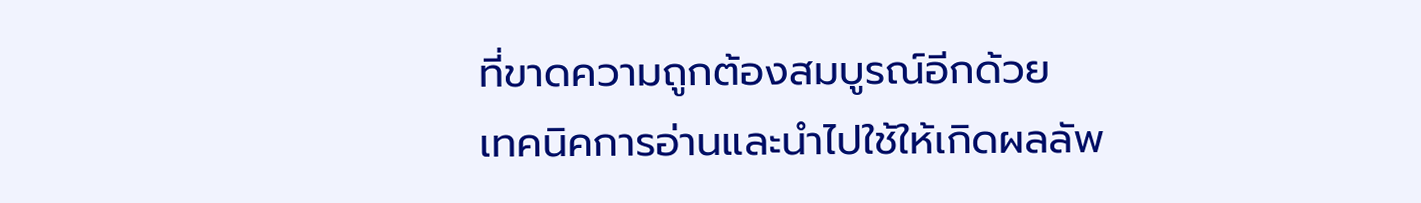ที่ขาดความถูกต้องสมบูรณ์อีกด้วย
เทคนิคการอ่านและนำไปใช้ให้เกิดผลลัพ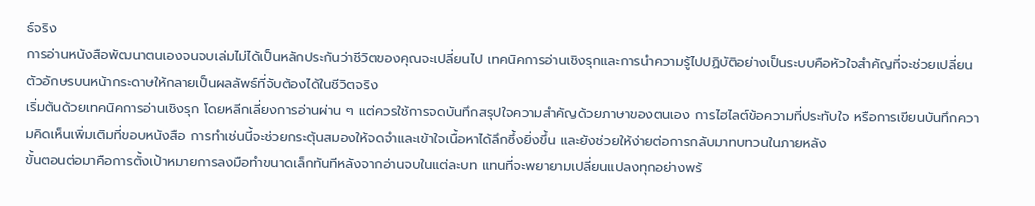ธ์จริง
การอ่านหนังสือพัฒนาตนเองจนจบเล่มไม่ได้เป็นหลักประกันว่าชีวิตของคุณจะเปลี่ยนไป เทคนิคการอ่านเชิงรุกและการนำความรู้ไปปฏิบัติอย่างเป็นระบบคือหัวใจสำคัญที่จะช่วยเปลี่ยนตัวอักษรบนหน้ากระดาษให้กลายเป็นผลลัพธ์ที่จับต้องได้ในชีวิตจริง
เริ่มต้นด้วยเทคนิคการอ่านเชิงรุก โดยหลีกเลี่ยงการอ่านผ่าน ๆ แต่ควรใช้การจดบันทึกสรุปใจความสำคัญด้วยภาษาของตนเอง การไฮไลต์ข้อความที่ประทับใจ หรือการเขียนบันทึกความคิดเห็นเพิ่มเติมที่ขอบหนังสือ การทำเช่นนี้จะช่วยกระตุ้นสมองให้จดจำและเข้าใจเนื้อหาได้ลึกซึ้งยิ่งขึ้น และยังช่วยให้ง่ายต่อการกลับมาทบทวนในภายหลัง
ขั้นตอนต่อมาคือการตั้งเป้าหมายการลงมือทำขนาดเล็กทันทีหลังจากอ่านจบในแต่ละบท แทนที่จะพยายามเปลี่ยนแปลงทุกอย่างพร้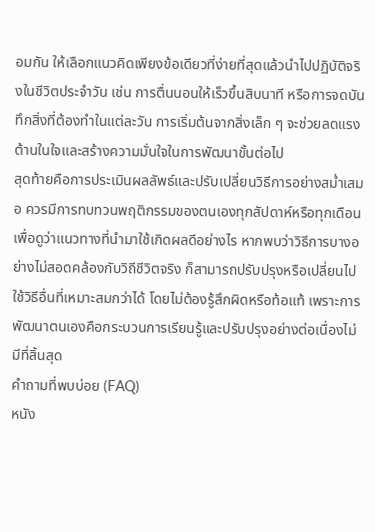อมกัน ให้เลือกแนวคิดเพียงข้อเดียวที่ง่ายที่สุดแล้วนำไปปฏิบัติจริงในชีวิตประจำวัน เช่น การตื่นนอนให้เร็วขึ้นสิบนาที หรือการจดบันทึกสิ่งที่ต้องทำในแต่ละวัน การเริ่มต้นจากสิ่งเล็ก ๆ จะช่วยลดแรงต้านในใจและสร้างความมั่นใจในการพัฒนาขั้นต่อไป
สุดท้ายคือการประเมินผลลัพธ์และปรับเปลี่ยนวิธีการอย่างสม่ำเสมอ ควรมีการทบทวนพฤติกรรมของตนเองทุกสัปดาห์หรือทุกเดือนเพื่อดูว่าแนวทางที่นำมาใช้เกิดผลดีอย่างไร หากพบว่าวิธีการบางอย่างไม่สอดคล้องกับวิถีชีวิตจริง ก็สามารถปรับปรุงหรือเปลี่ยนไปใช้วิธีอื่นที่เหมาะสมกว่าได้ โดยไม่ต้องรู้สึกผิดหรือท้อแท้ เพราะการพัฒนาตนเองคือกระบวนการเรียนรู้และปรับปรุงอย่างต่อเนื่องไม่มีที่สิ้นสุด
คำถามที่พบบ่อย (FAQ)
หนัง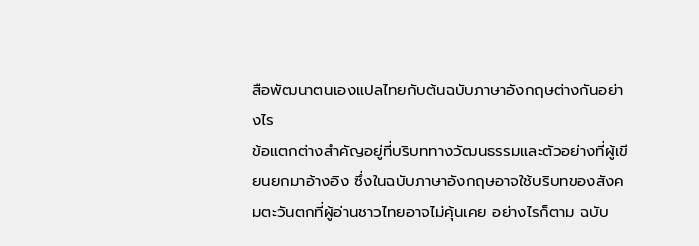สือพัฒนาตนเองแปลไทยกับต้นฉบับภาษาอังกฤษต่างกันอย่างไร
ข้อแตกต่างสำคัญอยู่ที่บริบททางวัฒนธรรมและตัวอย่างที่ผู้เขียนยกมาอ้างอิง ซึ่งในฉบับภาษาอังกฤษอาจใช้บริบทของสังคมตะวันตกที่ผู้อ่านชาวไทยอาจไม่คุ้นเคย อย่างไรก็ตาม ฉบับ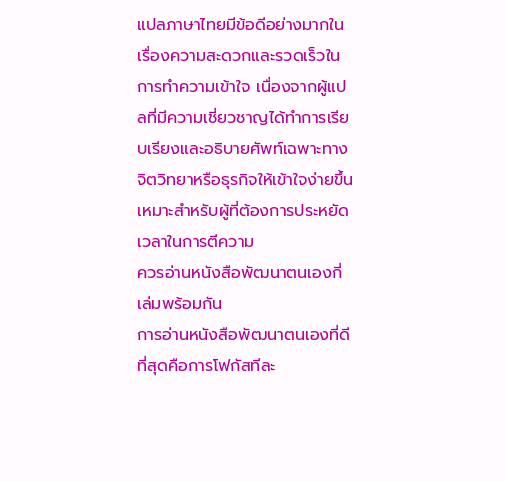แปลภาษาไทยมีข้อดีอย่างมากในเรื่องความสะดวกและรวดเร็วในการทำความเข้าใจ เนื่องจากผู้แปลที่มีความเชี่ยวชาญได้ทำการเรียบเรียงและอธิบายศัพท์เฉพาะทางจิตวิทยาหรือธุรกิจให้เข้าใจง่ายขึ้น เหมาะสำหรับผู้ที่ต้องการประหยัดเวลาในการตีความ
ควรอ่านหนังสือพัฒนาตนเองกี่เล่มพร้อมกัน
การอ่านหนังสือพัฒนาตนเองที่ดีที่สุดคือการโฟกัสทีละ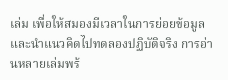เล่ม เพื่อให้สมองมีเวลาในการย่อยข้อมูลและนำแนวคิดไปทดลองปฏิบัติจริง การอ่านหลายเล่มพร้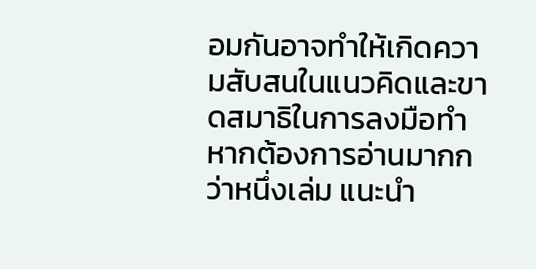อมกันอาจทำให้เกิดความสับสนในแนวคิดและขาดสมาธิในการลงมือทำ หากต้องการอ่านมากกว่าหนึ่งเล่ม แนะนำ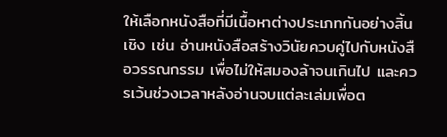ให้เลือกหนังสือที่มีเนื้อหาต่างประเภทกันอย่างสิ้นเชิง เช่น อ่านหนังสือสร้างวินัยควบคู่ไปกับหนังสือวรรณกรรม เพื่อไม่ให้สมองล้าจนเกินไป และควรเว้นช่วงเวลาหลังอ่านจบแต่ละเล่มเพื่อต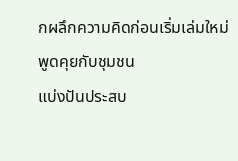กผลึกความคิดก่อนเริ่มเล่มใหม่
พูดคุยกับชุมชน
แบ่งปันประสบ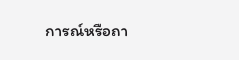การณ์หรือถา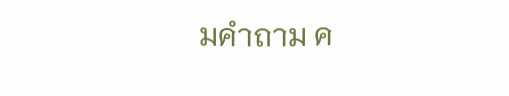มคำถาม ค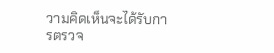วามคิดเห็นจะได้รับการตรวจ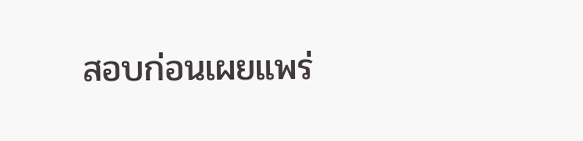สอบก่อนเผยแพร่